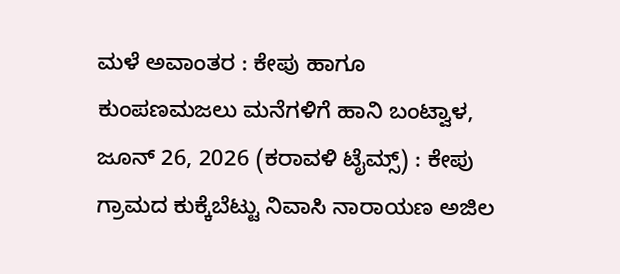ಮಳೆ ಅವಾಂತರ : ಕೇಪು ಹಾಗೂ ಕುಂಪಣಮಜಲು ಮನೆಗಳಿಗೆ ಹಾನಿ ಬಂಟ್ವಾಳ, ಜೂನ್ 26, 2026 (ಕರಾವಳಿ ಟೈಮ್ಸ್) : ಕೇಪು ಗ್ರಾಮದ ಕುಕ್ಕೆಬೆಟ್ಟು ನಿವಾಸಿ ನಾರಾಯಣ ಅಜಿಲ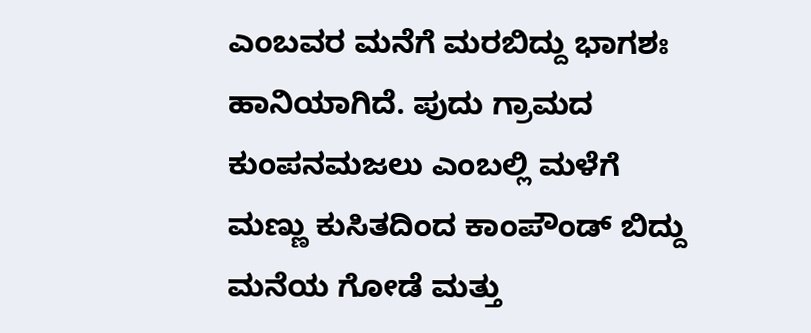ಎಂಬವರ ಮನೆಗೆ ಮರಬಿದ್ದು ಭಾಗಶಃ ಹಾನಿಯಾಗಿದೆ. ಪುದು ಗ್ರಾಮದ ಕುಂಪನಮಜಲು ಎಂಬಲ್ಲಿ ಮಳೆಗೆ ಮಣ್ಣು ಕುಸಿತದಿಂದ ಕಾಂಪೌಂಡ್ ಬಿದ್ದು ಮನೆಯ ಗೋಡೆ ಮತ್ತು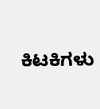ಕಿಟಕಿಗಳು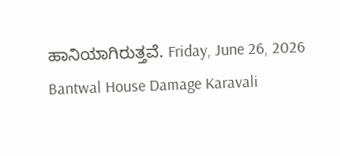ಹಾನಿಯಾಗಿರುತ್ತವೆ. Friday, June 26, 2026 Bantwal House Damage Karavali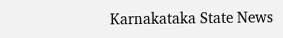Karnakataka State News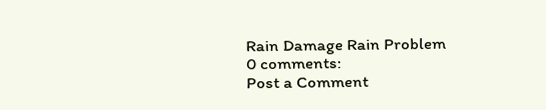Rain Damage Rain Problem
0 comments:
Post a Comment